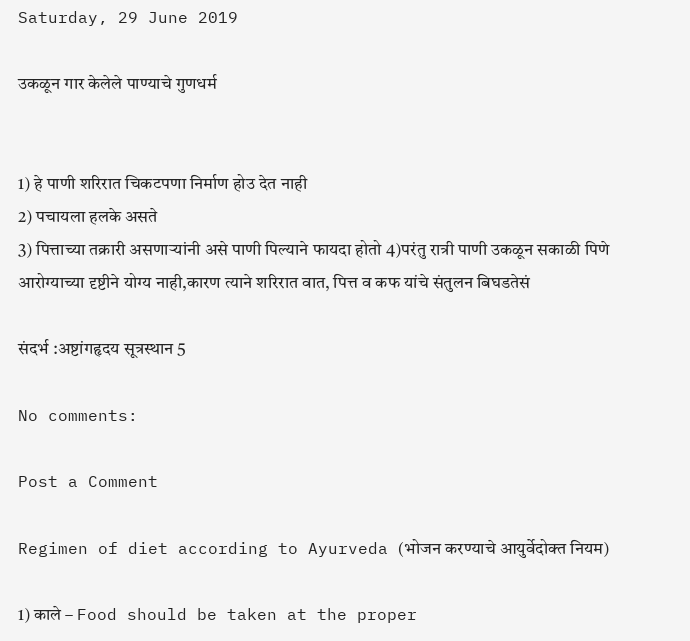Saturday, 29 June 2019

उकळून गार केलेले पाण्याचे गुणधर्म


1) हे पाणी शरिरात चिकटपणा निर्माण होउ देत नाही
2) पचायला हलके असते
3) पित्ताच्या तक्रारी असणाऱ्यांनी असे पाणी पिल्याने फायदा होतो 4)परंतु रात्री पाणी उकळून सकाळी पिणे आरोग्याच्या दृष्टीने योग्य नाही,कारण त्याने शरिरात वात, पित्त व कफ यांचे संतुलन बिघडतेसं

संदर्भ :अष्टांगहृदय सूत्रस्थान 5

No comments:

Post a Comment

Regimen of diet according to Ayurveda (भोजन करण्याचे आयुर्वेदोक्त नियम)

1) काले – Food should be taken at the proper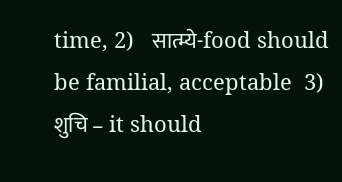time, 2)   सात्म्ये-food should be familial, acceptable  3) शुचि – it should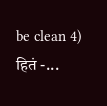be clean 4) हितं -...